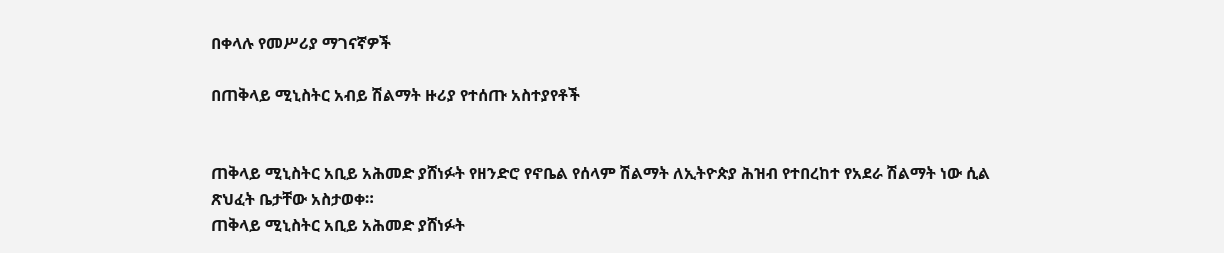በቀላሉ የመሥሪያ ማገናኛዎች

በጠቅላይ ሚኒስትር አብይ ሽልማት ዙሪያ የተሰጡ አስተያየቶች


ጠቅላይ ሚኒስትር አቢይ አሕመድ ያሸነፉት የዘንድሮ የኖቤል የሰላም ሽልማት ለኢትዮጵያ ሕዝብ የተበረከተ የአደራ ሽልማት ነው ሲል ጽህፈት ቤታቸው አስታወቀ።
ጠቅላይ ሚኒስትር አቢይ አሕመድ ያሸነፉት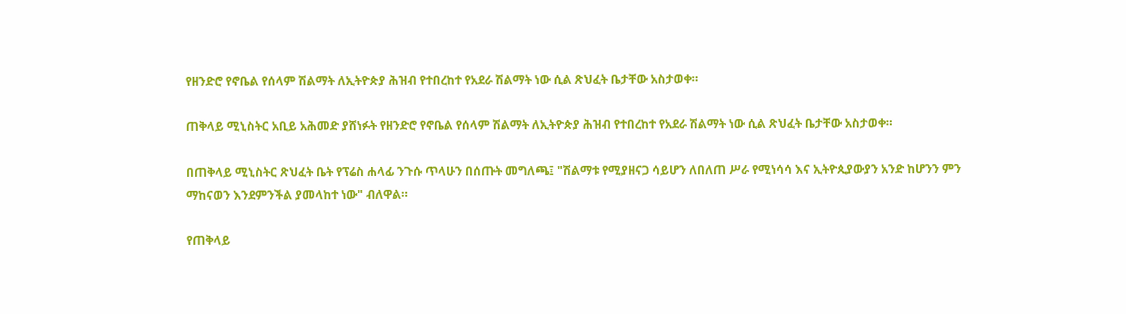የዘንድሮ የኖቤል የሰላም ሽልማት ለኢትዮጵያ ሕዝብ የተበረከተ የአደራ ሽልማት ነው ሲል ጽህፈት ቤታቸው አስታወቀ።

ጠቅላይ ሚኒስትር አቢይ አሕመድ ያሸነፉት የዘንድሮ የኖቤል የሰላም ሽልማት ለኢትዮጵያ ሕዝብ የተበረከተ የአደራ ሽልማት ነው ሲል ጽህፈት ቤታቸው አስታወቀ።

በጠቅላይ ሚኒስትር ጽህፈት ቤት የፕሬስ ሐላፊ ንጉሱ ጥላሁን በሰጡት መግለጫ፤ "ሽልማቱ የሚያዘናጋ ሳይሆን ለበለጠ ሥራ የሚነሳሳ እና ኢትዮጲያውያን አንድ ከሆንን ምን ማከናወን እንደምንችል ያመላከተ ነው" ብለዋል።

የጠቅላይ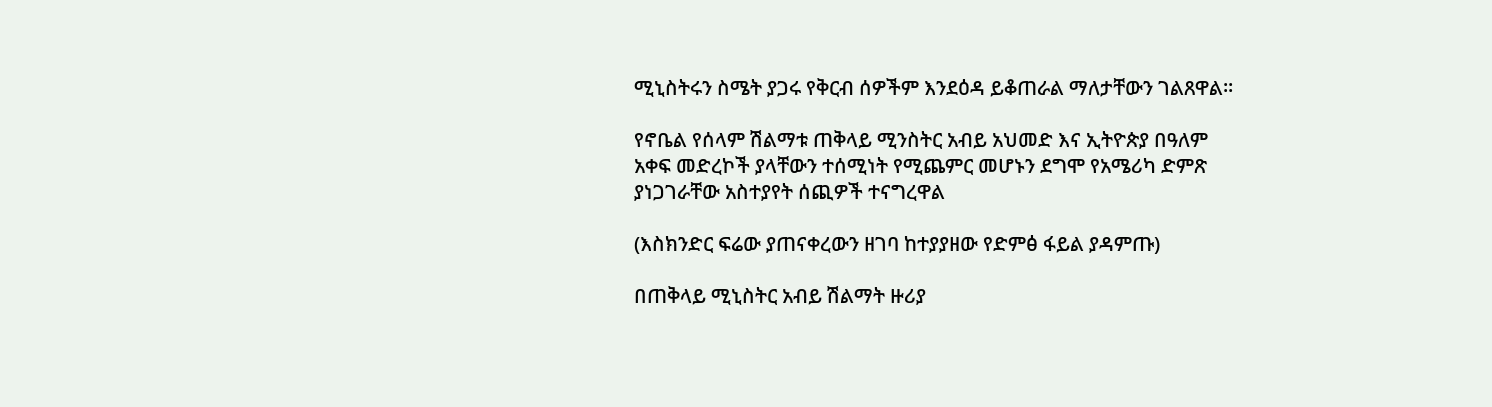ሚኒስትሩን ስሜት ያጋሩ የቅርብ ሰዎችም እንደዕዳ ይቆጠራል ማለታቸውን ገልጸዋል።

የኖቤል የሰላም ሽልማቱ ጠቅላይ ሚንስትር አብይ አህመድ እና ኢትዮጵያ በዓለም አቀፍ መድረኮች ያላቸውን ተሰሚነት የሚጨምር መሆኑን ደግሞ የአሜሪካ ድምጽ ያነጋገራቸው አስተያየት ሰጪዎች ተናግረዋል

(እስክንድር ፍሬው ያጠናቀረውን ዘገባ ከተያያዘው የድምፅ ፋይል ያዳምጡ)

በጠቅላይ ሚኒስትር አብይ ሽልማት ዙሪያ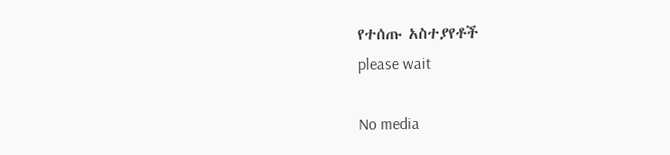የተሰጡ አስተያየቶች
please wait

No media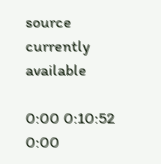source currently available

0:00 0:10:52 0:00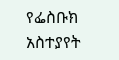የፌስቡክ አስተያየት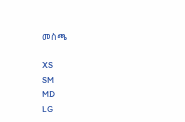መስጫ

XS
SM
MD
LG